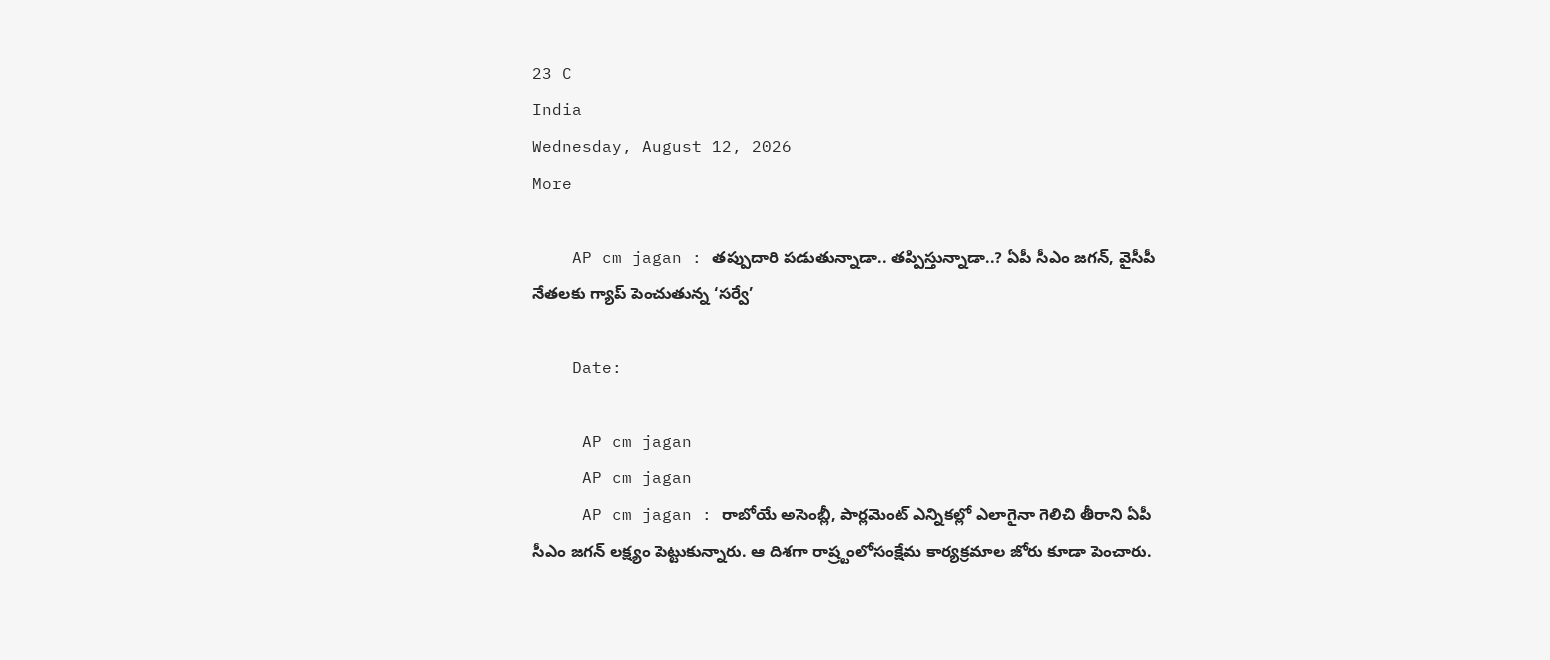23 C
India
Wednesday, August 12, 2026
More

    AP cm jagan : తప్పుదారి పడుతున్నాడా.. తప్పిస్తున్నాడా..? ఏపీ సీఎం జగన్, వైసీపీ నేతలకు గ్యాప్ పెంచుతున్న ‘సర్వే’

    Date:

     AP cm jagan
     AP cm jagan
     AP cm jagan : రాబోయే అసెంబ్లీ, పార్లమెంట్ ఎన్నికల్లో ఎలాగైనా గెలిచి తీరాని ఏపీ సీఎం జగన్ లక్ష్యం పెట్టుకున్నారు. ఆ దిశగా రాష్ర్టంలోసంక్షేమ కార్యక్రమాల జోరు కూడా పెంచారు.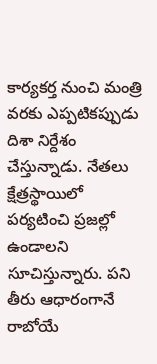కార్యకర్త నుంచి మంత్రి వరకు ఎప్పటికప్పుడు దిశా నిర్దేశం చేస్తున్నాడు. నేతలు క్షేత్రస్థాయిలో పర్యటించి ప్రజల్లో ఉండాలని సూచిస్తున్నారు. పని తీరు ఆధారంగానే రాబోయే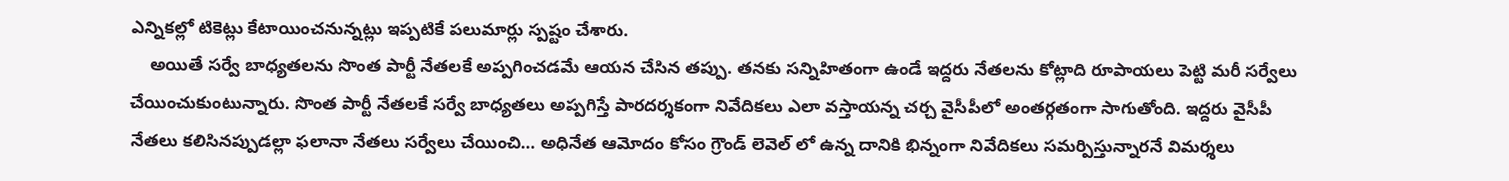ఎన్నికల్లో టికెట్లు కేటాయించనున్నట్లు ఇప్పటికే పలుమార్లు స్పష్టం చేశారు.
    అయితే సర్వే బాధ్యతలను సొంత పార్టీ నేతలకే అప్పగించడమే ఆయన చేసిన తప్పు. తనకు సన్నిహితంగా ఉండే ఇద్దరు నేతలను కోట్లాది రూపాయలు పెట్టి మరీ సర్వేలు చేయించుకుంటున్నారు. సొంత పార్టీ నేతలకే సర్వే బాధ్యతలు అప్పగిస్తే పారదర్శకంగా నివేదికలు ఎలా వస్తాయన్న చర్చ వైసీపీలో అంతర్గతంగా సాగుతోంది. ఇద్దరు వైసీపీ నేతలు కలిసినప్పుడల్లా ఫలానా నేతలు సర్వేలు చేయించి… అధినేత ఆమోదం కోసం గ్రౌండ్ లెవెల్ లో ఉన్న దానికి భిన్నంగా నివేదికలు సమర్పిస్తున్నారనే విమర్శలు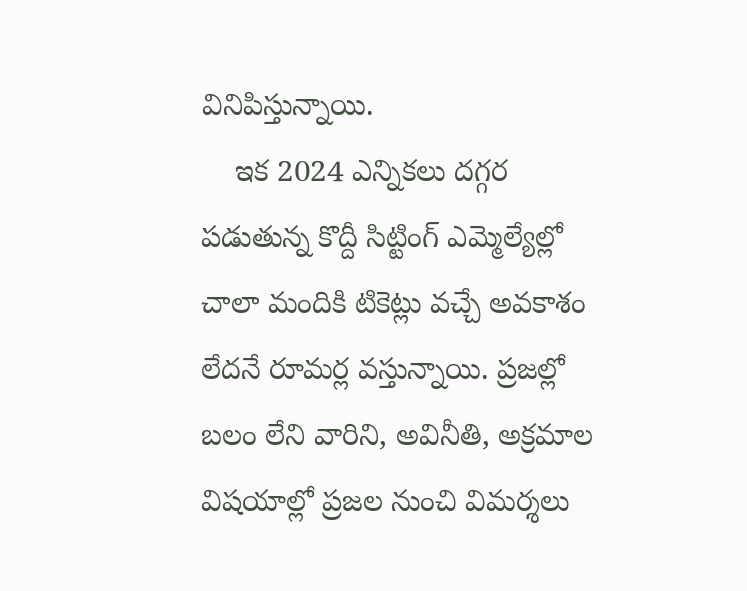వినిపిస్తున్నాయి.
    ఇక 2024 ఎన్నికలు దగ్గర పడుతున్న కొద్దీ సిట్టింగ్ ఎమ్మెల్యేల్లో చాలా మందికి టికెట్లు వచ్చే అవకాశం లేదనే రూమర్ల వస్తున్నాయి. ప్రజల్లో బలం లేని వారిని, అవినీతి, అక్రమాల  విషయాల్లో ప్రజల నుంచి విమర్శలు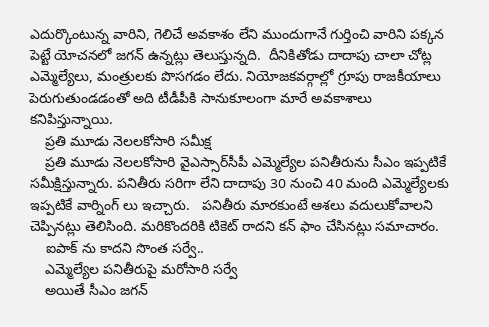ఎదుర్కొంటున్న వారిని, గెలిచే అవకాశం లేని ముందుగానే గుర్తించి వారిని పక్కన పెట్టే యోచనలో జగన్ ఉన్నట్లు తెలుస్తున్నది.  దీనికితోడు దాదాపు చాలా చోట్ల ఎమ్మెల్యేలు, మంత్రులకు పొసగడం లేదు. నియోజకవర్గాల్లో గ్రూపు రాజకీయాలు పెరుగుతుండడంతో అది టీడీపీకి సానుకూలంగా మారే అవకాశాలు కనిపిస్తున్నాయి.
    ప్రతి మూడు నెలలకోసారి సమీక్ష
    ప్రతి మూడు నెలలకోసారి వైఎస్సార్‌సీపీ ఎమ్మెల్యేల పనితీరును సీఎం ఇప్పటికే సమీక్షిస్తున్నారు. పనితీరు సరిగా లేని దాదాపు 30 నుంచి 40 మంది ఎమ్మెల్యేలకు ఇప్పటికే వార్నింగ్ లు ఇచ్చారు.   పనితీరు మారకుంటే ఆశలు వదులుకోవాలని చెప్పినట్లు తెలిసింది. మరికొందరికి టికెట్ రాదని కన్ ఫాం చేసినట్లు సమాచారం.
    ఐపాక్ ను కాదని సొంత సర్వే..
    ఎమ్మెల్యేల పనితీరుపై మరోసారి సర్వే
    అయితే సీఎం జగన్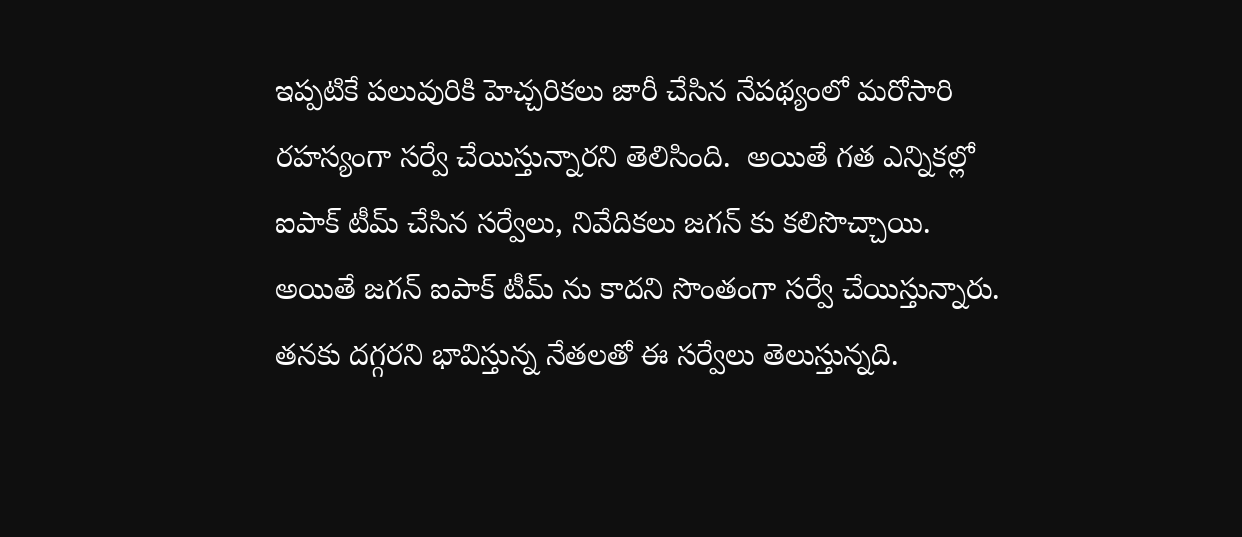ఇప్పటికే పలువురికి హెచ్చరికలు జారీ చేసిన నేపథ్యంలో మరోసారి రహస్యంగా సర్వే చేయిస్తున్నారని తెలిసింది.  అయితే గత ఎన్నికల్లో ఐపాక్ టీమ్ చేసిన సర్వేలు, నివేదికలు జగన్ కు కలిసొచ్చాయి. అయితే జగన్ ఐపాక్ టీమ్ ను కాదని సొంతంగా సర్వే చేయిస్తున్నారు. తనకు దగ్గరని భావిస్తున్న నేతలతో ఈ సర్వేలు తెలుస్తున్నది.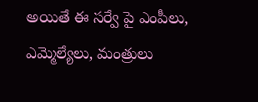అయితే ఈ సర్వే పై ఎంపీలు, ఎమ్మెల్యేలు, మంత్రులు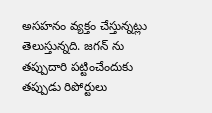అసహనం వ్యక్తం చేస్తున్నట్లు తెలుస్తున్నది. జగన్ ను తప్పుదారి పట్టించేందుకు తప్పుడు రిపోర్టులు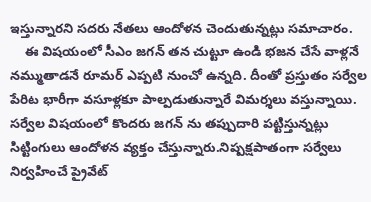ఇస్తున్నారని సదరు నేతలు ఆందోళన చెందుతున్నట్లు సమాచారం.
    ఈ విషయంలో సీఎం జగన్ తన చుట్టూ ఉండి భజన చేసే వాళ్లనే నమ్ముతాడనే రూమర్ ఎప్పటి నుంచో ఉన్నది. దీంతో ప్రస్తుతం సర్వేల పేరిట భారీగా వసూళ్లకూ పాల్పడుతున్నారే విమర్శలు వస్తున్నాయి.  సర్వేల విషయంలో కొందరు జగన్ ను తప్పుదారి పట్టిస్తున్నట్లు సిట్టింగులు ఆందోళన వ్యక్తం చేస్తున్నారు.నిష్పక్షపాతంగా సర్వేలు నిర్వహించే ప్రైవేట్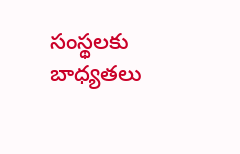సంస్థలకు బాధ్యతలు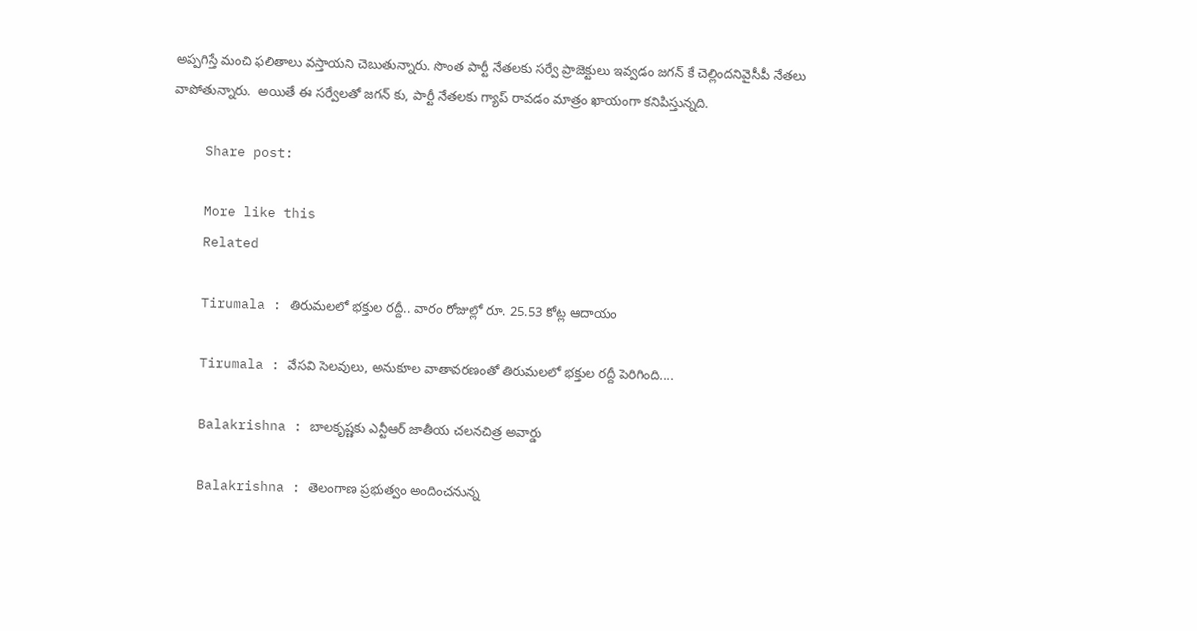అప్పగిస్తే మంచి ఫలితాలు వస్తాయని చెబుతున్నారు. సొంత పార్టీ నేతలకు సర్వే ప్రాజెక్టులు ఇవ్వడం జగన్ కే చెల్లిందనివైసీపీ నేతలు వాపోతున్నారు.  అయితే ఈ సర్వేలతో జగన్ కు, పార్టీ నేతలకు గ్యాప్ రావడం మాత్రం ఖాయంగా కనిపిస్తున్నది.

    Share post:

    More like this
    Related

    Tirumala : తిరుమలలో భక్తుల రద్దీ.. వారం రోజుల్లో రూ. 25.53 కోట్ల ఆదాయం

    Tirumala : వేసవి సెలవులు, అనుకూల వాతావరణంతో తిరుమలలో భక్తుల రద్దీ పెరిగింది....

    Balakrishna : బాలకృష్ణకు ఎన్టీఆర్‌ జాతీయ చలనచిత్ర అవార్డు

    Balakrishna : తెలంగాణ ప్రభుత్వం అందించనున్న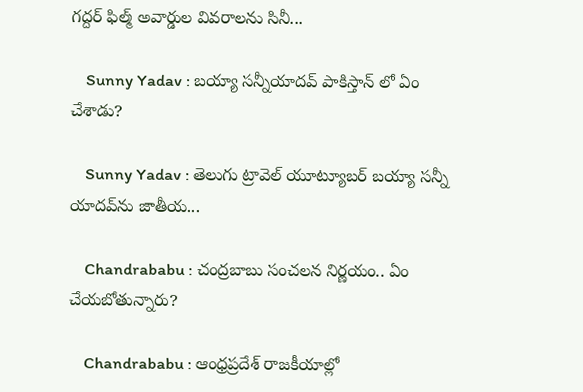గద్దర్‌ ఫిల్మ్‌ అవార్డుల వివరాలను సినీ...

    Sunny Yadav : బయ్యా సన్నీయాదవ్ పాకిస్తాన్ లో ఏం చేశాడు?

    Sunny Yadav : తెలుగు ట్రావెల్ యూట్యూబర్ బయ్యా సన్నీ యాదవ్‌ను జాతీయ...

    Chandrababu : చంద్రబాబు సంచలన నిర్ణయం.. ఏం చేయబోతున్నారు?

    Chandrababu : ఆంధ్రప్రదేశ్ రాజకీయాల్లో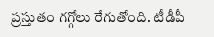ప్రస్తుతం గగ్గోలు రేగుతోంది. టీడీపీ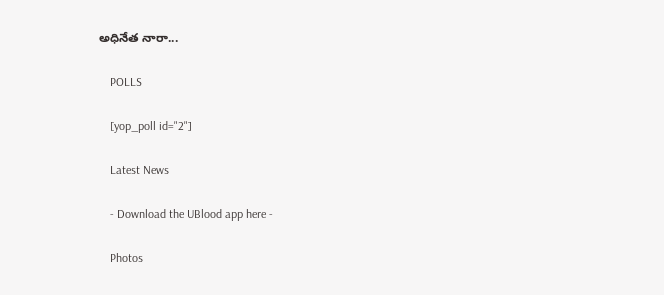అధినేత నారా...

    POLLS

    [yop_poll id="2"]

    Latest News

    - Download the UBlood app here -

    Photos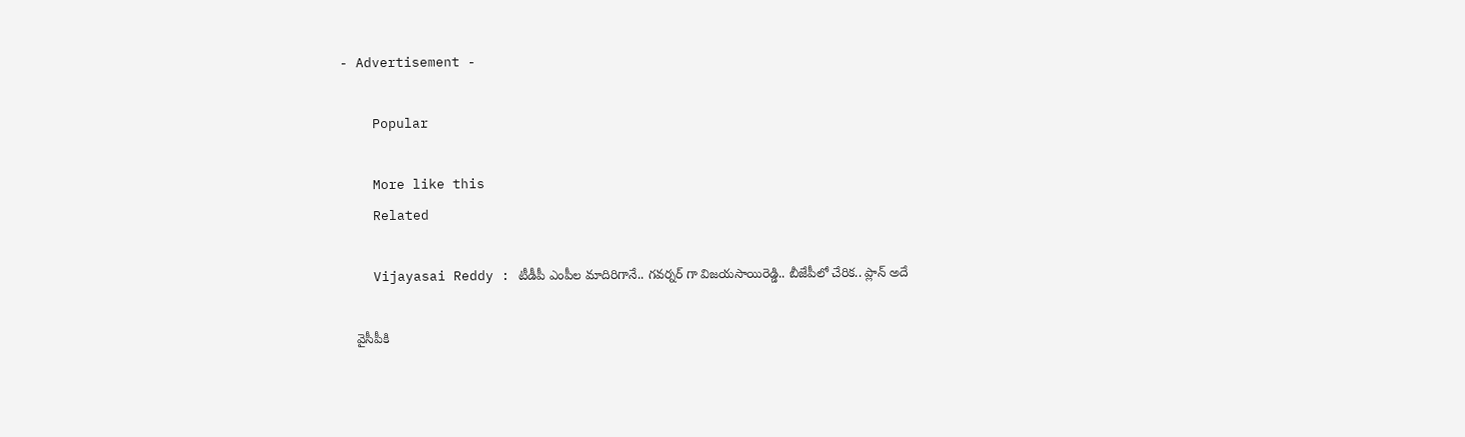- Advertisement -

    Popular

    More like this
    Related

    Vijayasai Reddy : టీడీపీ ఎంపీల మాదిరిగానే.. గవర్నర్ గా విజయసాయిరెడ్డి.. బీజేపీలో చేరిక.. ప్లాన్ అదే

    వైసీపీకి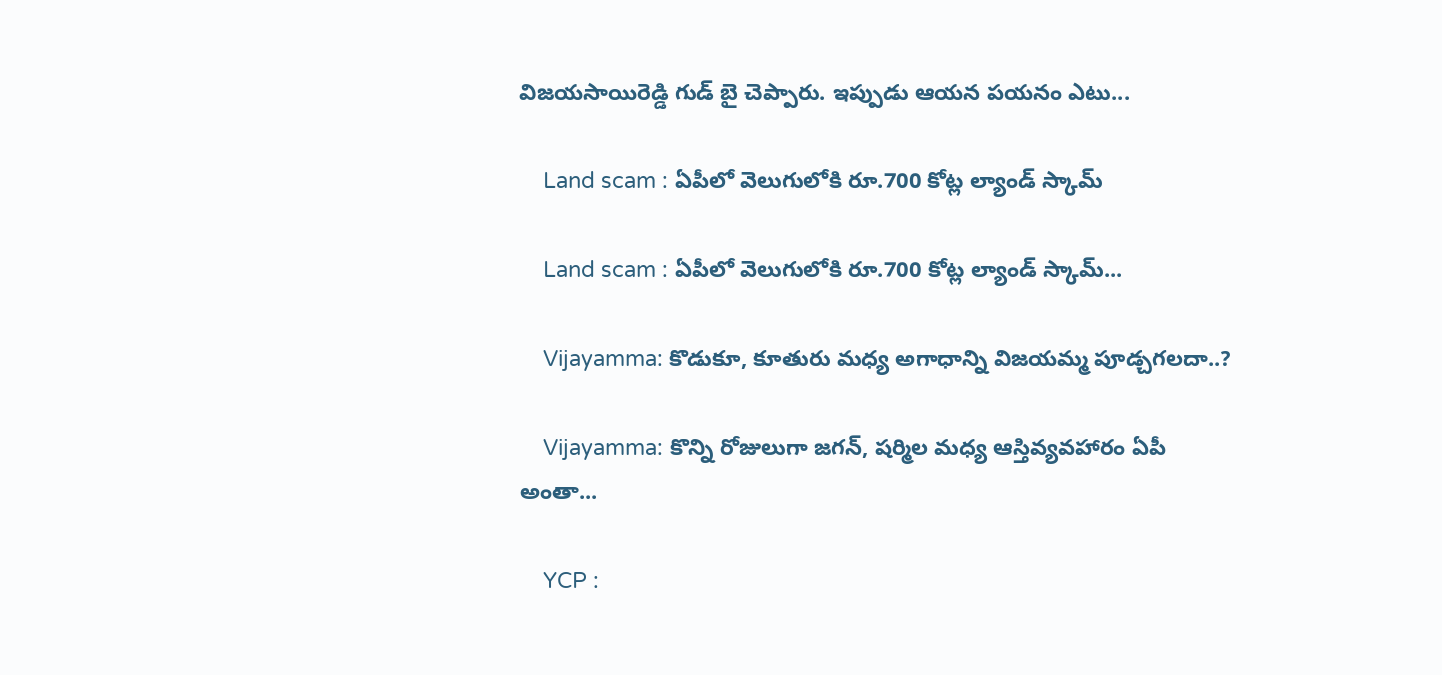విజయసాయిరెడ్డి గుడ్ బై చెప్పారు. ఇప్పుడు ఆయన పయనం ఎటు...

    Land scam : ఏపీలో వెలుగులోకి రూ.700 కోట్ల ల్యాండ్ స్కామ్

    Land scam : ఏపీలో వెలుగులోకి రూ.700 కోట్ల ల్యాండ్ స్కామ్...

    Vijayamma: కొడుకూ, కూతురు మధ్య అగాధాన్ని విజయమ్మ పూడ్చగలదా..?

    Vijayamma: కొన్ని రోజులుగా జగన్, షర్మిల మధ్య ఆస్తివ్యవహారం ఏపీ అంతా...

    YCP :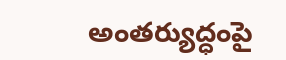అంతర్యుద్ధంపై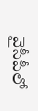వైసీపీలో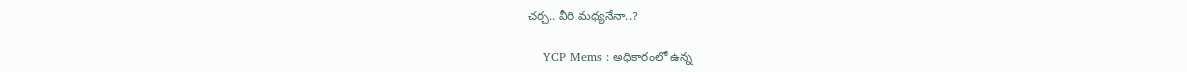చర్చ.. వీరి మధ్యనేనా..?

    YCP Mems : అధికారంలో ఉన్న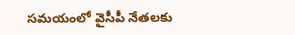సమయంలో వైసీపీ నేతలకు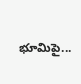భూమిపై...